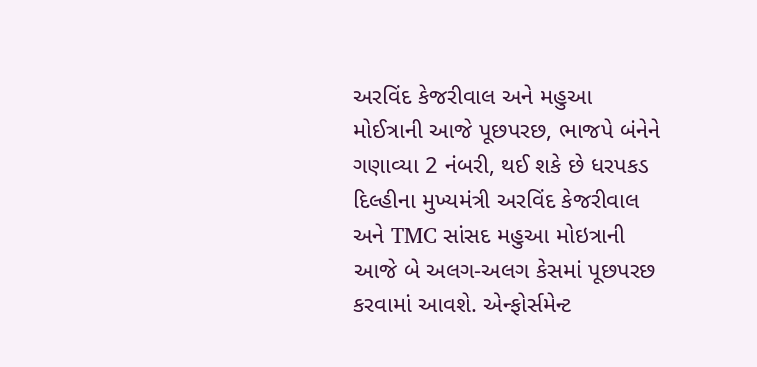અરવિંદ કેજરીવાલ અને મહુઆ મોઈત્રાની આજે પૂછપરછ, ભાજપે બંનેને ગણાવ્યા 2 નંબરી, થઈ શકે છે ધરપકડ
દિલ્હીના મુખ્યમંત્રી અરવિંદ કેજરીવાલ અને TMC સાંસદ મહુઆ મોઇત્રાની આજે બે અલગ-અલગ કેસમાં પૂછપરછ કરવામાં આવશે. એન્ફોર્સમેન્ટ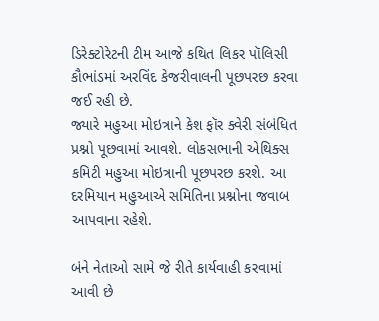ડિરેક્ટોરેટની ટીમ આજે કથિત લિકર પૉલિસી કૌભાંડમાં અરવિંદ કેજરીવાલની પૂછપરછ કરવા જઈ રહી છે.
જ્યારે મહુઆ મોઇત્રાને કેશ ફૉર ક્વેરી સંબંધિત પ્રશ્નો પૂછવામાં આવશે. લોકસભાની એથિક્સ કમિટી મહુઆ મોઇત્રાની પૂછપરછ કરશે. આ દરમિયાન મહુઆએ સમિતિના પ્રશ્નોના જવાબ આપવાના રહેશે.

બંને નેતાઓ સામે જે રીતે કાર્યવાહી કરવામાં આવી છે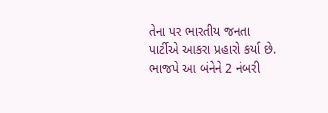તેના પર ભારતીય જનતા પાર્ટીએ આકરા પ્રહારો કર્યા છે. ભાજપે આ બંનેને 2 નંબરી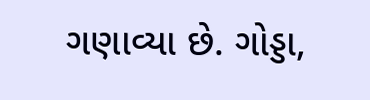ગણાવ્યા છે. ગોડ્ડા,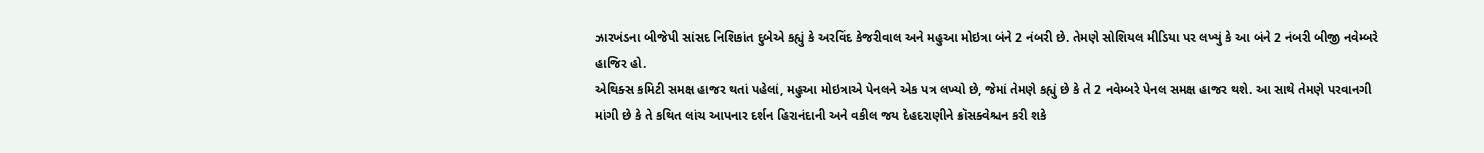ઝારખંડના બીજેપી સાંસદ નિશિકાંત દુબેએ કહ્યું કે અરવિંદ કેજરીવાલ અને મહુઆ મોઇત્રા બંને 2 નંબરી છે. તેમણે સોશિયલ મીડિયા પર લખ્યું કે આ બંને 2 નંબરી બીજી નવેમ્બરે હાજિર હો.
એથિક્સ કમિટી સમક્ષ હાજર થતાં પહેલાં, મહુઆ મોઇત્રાએ પેનલને એક પત્ર લખ્યો છે, જેમાં તેમણે કહ્યું છે કે તે 2 નવેમ્બરે પેનલ સમક્ષ હાજર થશે. આ સાથે તેમણે પરવાનગી માંગી છે કે તે કથિત લાંચ આપનાર દર્શન હિરાનંદાની અને વકીલ જય દેહદરાણીને ક્રૉસક્વેશ્ચન કરી શકે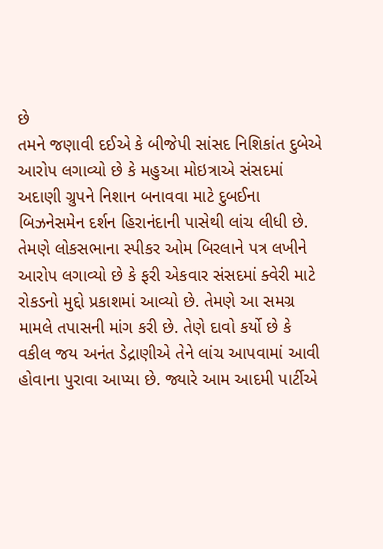છે
તમને જણાવી દઈએ કે બીજેપી સાંસદ નિશિકાંત દુબેએ આરોપ લગાવ્યો છે કે મહુઆ મોઇત્રાએ સંસદમાં અદાણી ગ્રુપને નિશાન બનાવવા માટે દુબઈના બિઝનેસમેન દર્શન હિરાનંદાની પાસેથી લાંચ લીધી છે.
તેમણે લોકસભાના સ્પીકર ઓમ બિરલાને પત્ર લખીને આરોપ લગાવ્યો છે કે ફરી એકવાર સંસદમાં ક્વેરી માટે રોકડનો મુદ્દો પ્રકાશમાં આવ્યો છે. તેમણે આ સમગ્ર મામલે તપાસની માંગ કરી છે. તેણે દાવો કર્યો છે કે વકીલ જય અનંત ડેદ્રાણીએ તેને લાંચ આપવામાં આવી હોવાના પુરાવા આપ્યા છે. જ્યારે આમ આદમી પાર્ટીએ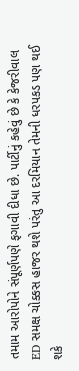તમામ આરોપોને સંપૂર્ણપણે ફગાવી દીધા છે. પાર્ટીનું કહેવું છે કે કેજરીવાલ ED સમક્ષ ચોક્કસ હાજર થશે પરંતુ આ દરમિયાન તેમની ધરપકડ પણ થઈ શકે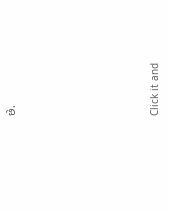છે.












Click it and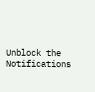Unblock the Notifications